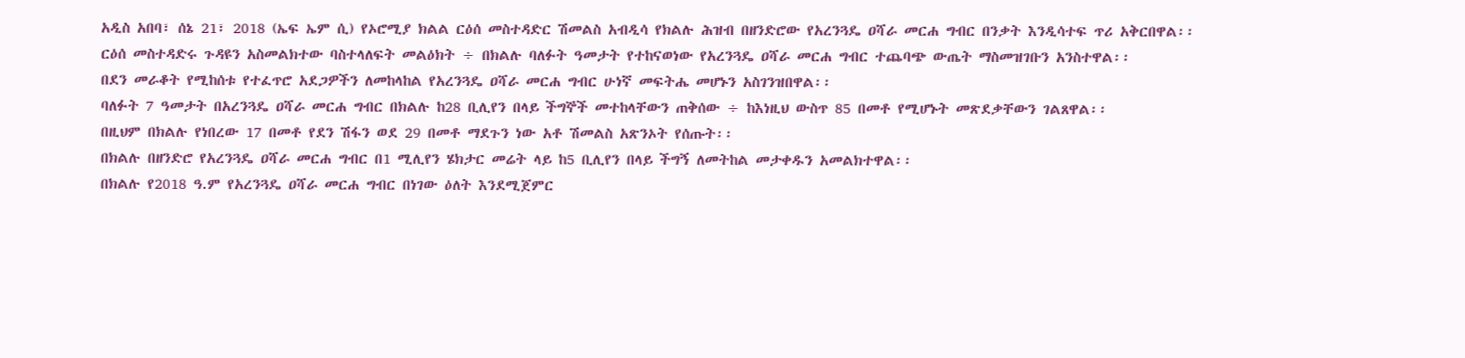አዲስ አበባ፣ ሰኔ 21፣ 2018 (ኤፍ ኤም ሲ) የኦሮሚያ ክልል ርዕሰ መስተዳድር ሽመልስ አብዲሳ የክልሉ ሕዝብ በዘንድሮው የአረንጓዴ ዐሻራ መርሐ ግብር በንቃት እንዲሳተፍ ጥሪ አቅርበዋል፡፡
ርዕሰ መስተዳድሩ ጉዳዩን አስመልክተው ባስተላለፍት መልዕክት ÷ በክልሉ ባለፉት ዓመታት የተከናወነው የአረንጓዴ ዐሻራ መርሐ ግብር ተጨባጭ ውጤት ማስመዝገቡን አንስተዋል፡፡
በደን መራቆት የሚከሰቱ የተፈጥሮ አደጋዎችን ለመከላከል የአረንጓዴ ዐሻራ መርሐ ግብር ሁነኛ መፍትሔ መሆኑን አስገንዝበዋል፡፡
ባለፉት 7 ዓመታት በአረንጓዴ ዐሻራ መርሐ ግብር በክልሉ ከ28 ቢሊየን በላይ ችግኞች መተከላቸውን ጠቅሰው ÷ ከእነዚህ ውስጥ 85 በመቶ የሚሆኑት መጽደቃቸውን ገልጸዋል፡፡
በዚህም በክልሉ የነበረው 17 በመቶ የደን ሽፋን ወደ 29 በመቶ ማደጉን ነው አቶ ሽመልስ አጽንኦት የሰጡት፡፡
በክልሉ በዘንድሮ የአረንጓዴ ዐሻራ መርሐ ግብር በ1 ሚሊየን ሄክታር መሬት ላይ ከ5 ቢሊየን በላይ ችግኝ ለመትከል መታቀዱን አመልክተዋል፡፡
በክልሉ የ2018 ዓ.ም የአረንጓዴ ዐሻራ መርሐ ግብር በነገው ዕለት እንደሚጀምር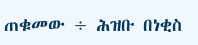ጠቁመው ÷ ሕዝቡ በነቂስ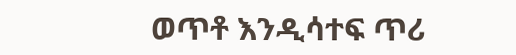ወጥቶ እንዲሳተፍ ጥሪ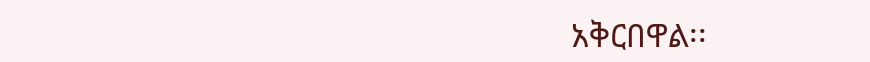አቅርበዋል፡፡